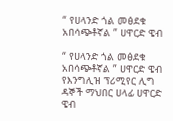“ የሀላንድ ጎል መፅደቁ አበሳጭቶኛል ” ሀዋርድ ዌብ

“ የሀላንድ ጎል መፅደቁ አበሳጭቶኛል ” ሀዋርድ ዌብ
የእንግሊዝ ፕሪሚየር ሊግ ዳኞች ማህበር ሀላፊ ሀዋርድ ዌብ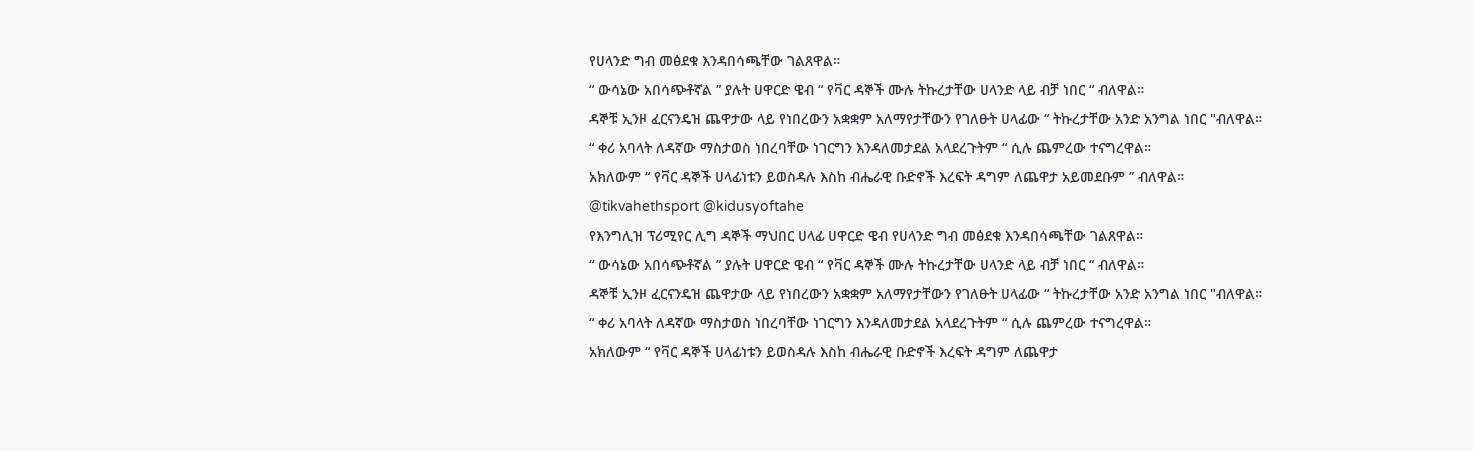የሀላንድ ግብ መፅደቁ እንዳበሳጫቸው ገልጸዋል።
“ ውሳኔው አበሳጭቶኛል ” ያሉት ሀዋርድ ዌብ “ የቫር ዳኞች ሙሉ ትኩረታቸው ሀላንድ ላይ ብቻ ነበር “ ብለዋል።
ዳኞቹ ኢንዞ ፈርናንዴዝ ጨዋታው ላይ የነበረውን አቋቋም አለማየታቸውን የገለፁት ሀላፊው “ ትኩረታቸው አንድ አንግል ነበር "ብለዋል።
“ ቀሪ አባላት ለዳኛው ማስታወስ ነበረባቸው ነገርግን እንዳለመታደል አላደረጉትም “ ሲሉ ጨምረው ተናግረዋል።
አክለውም “ የቫር ዳኞች ሀላፊነቱን ይወስዳሉ እስከ ብሔራዊ ቡድኖች እረፍት ዳግም ለጨዋታ አይመደቡም ” ብለዋል።
@tikvahethsport @kidusyoftahe
የእንግሊዝ ፕሪሚየር ሊግ ዳኞች ማህበር ሀላፊ ሀዋርድ ዌብ የሀላንድ ግብ መፅደቁ እንዳበሳጫቸው ገልጸዋል።
“ ውሳኔው አበሳጭቶኛል ” ያሉት ሀዋርድ ዌብ “ የቫር ዳኞች ሙሉ ትኩረታቸው ሀላንድ ላይ ብቻ ነበር “ ብለዋል።
ዳኞቹ ኢንዞ ፈርናንዴዝ ጨዋታው ላይ የነበረውን አቋቋም አለማየታቸውን የገለፁት ሀላፊው “ ትኩረታቸው አንድ አንግል ነበር "ብለዋል።
“ ቀሪ አባላት ለዳኛው ማስታወስ ነበረባቸው ነገርግን እንዳለመታደል አላደረጉትም “ ሲሉ ጨምረው ተናግረዋል።
አክለውም “ የቫር ዳኞች ሀላፊነቱን ይወስዳሉ እስከ ብሔራዊ ቡድኖች እረፍት ዳግም ለጨዋታ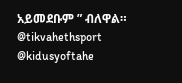አይመደቡም ” ብለዋል።
@tikvahethsport @kidusyoftahe